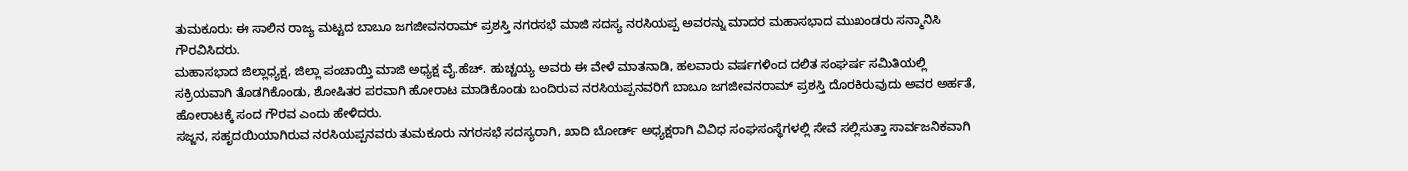ತುಮಕೂರು: ಈ ಸಾಲಿನ ರಾಜ್ಯ ಮಟ್ಟದ ಬಾಬೂ ಜಗಜೀವನರಾಮ್ ಪ್ರಶಸ್ತಿ ನಗರಸಭೆ ಮಾಜಿ ಸದಸ್ಯ ನರಸಿಯಪ್ಪ ಅವರನ್ನು ಮಾದರ ಮಹಾಸಭಾದ ಮುಖಂಡರು ಸನ್ಮಾನಿಸಿ ಗೌರವಿಸಿದರು.
ಮಹಾಸಭಾದ ಜಿಲ್ಲಾಧ್ಯಕ್ಷ, ಜಿಲ್ಲಾ ಪಂಚಾಯ್ತಿ ಮಾಜಿ ಅಧ್ಯಕ್ಷ ವೈ.ಹೆಚ್. ಹುಚ್ಚಯ್ಯ ಅವರು ಈ ವೇಳೆ ಮಾತನಾಡಿ, ಹಲವಾರು ವರ್ಷಗಳಿಂದ ದಲಿತ ಸಂಘರ್ಷ ಸಮಿತಿಯಲ್ಲಿ ಸಕ್ರಿಯವಾಗಿ ತೊಡಗಿಕೊಂಡು, ಶೋಷಿತರ ಪರವಾಗಿ ಹೋರಾಟ ಮಾಡಿಕೊಂಡು ಬಂದಿರುವ ನರಸಿಯಪ್ಪನವರಿಗೆ ಬಾಬೂ ಜಗಜೀವನರಾಮ್ ಪ್ರಶಸ್ತಿ ದೊರಕಿರುವುದು ಅವರ ಅರ್ಹತೆ, ಹೋರಾಟಕ್ಕೆ ಸಂದ ಗೌರವ ಎಂದು ಹೇಳಿದರು.
ಸಜ್ಜನ, ಸಹೃದಯಿಯಾಗಿರುವ ನರಸಿಯಪ್ಪನವರು ತುಮಕೂರು ನಗರಸಭೆ ಸದಸ್ಯರಾಗಿ, ಖಾದಿ ಬೋರ್ಡ್ ಅಧ್ಯಕ್ಷರಾಗಿ ವಿವಿಧ ಸಂಘಸಂಸ್ಥೆಗಳಲ್ಲಿ ಸೇವೆ ಸಲ್ಲಿಸುತ್ತಾ ಸಾರ್ವಜನಿಕವಾಗಿ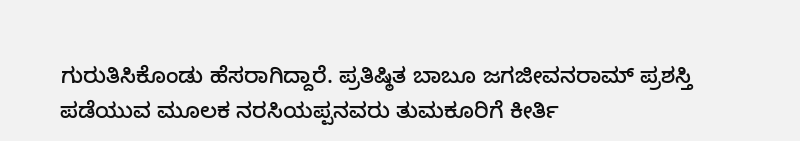ಗುರುತಿಸಿಕೊಂಡು ಹೆಸರಾಗಿದ್ದಾರೆ. ಪ್ರತಿಷ್ಠಿತ ಬಾಬೂ ಜಗಜೀವನರಾಮ್ ಪ್ರಶಸ್ತಿ ಪಡೆಯುವ ಮೂಲಕ ನರಸಿಯಪ್ಪನವರು ತುಮಕೂರಿಗೆ ಕೀರ್ತಿ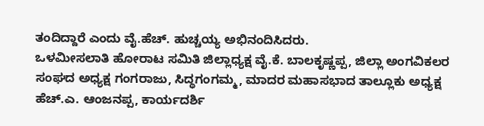ತಂದಿದ್ದಾರೆ ಎಂದು ವೈ.ಹೆಚ್. ಹುಚ್ಚಯ್ಯ ಅಭಿನಂದಿಸಿದರು.
ಒಳಮೀಸಲಾತಿ ಹೋರಾಟ ಸಮಿತಿ ಜಿಲ್ಲಾಧ್ಯಕ್ಷ ವೈ.ಕೆ. ಬಾಲಕೃಷ್ಣಪ್ಪ, ಜಿಲ್ಲಾ ಅಂಗವಿಕಲರ ಸಂಘದ ಅಧ್ಯಕ್ಷ ಗಂಗರಾಜು, ಸಿದ್ಧಗಂಗಮ್ಮ, ಮಾದರ ಮಹಾಸಭಾದ ತಾಲ್ಲೂಕು ಅಧ್ಯಕ್ಷ ಹೆಚ್.ಎ. ಆಂಜನಪ್ಪ, ಕಾರ್ಯದರ್ಶಿ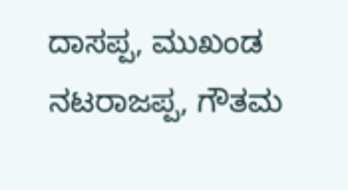ದಾಸಪ್ಪ, ಮುಖಂಡ ನಟರಾಜಪ್ಪ, ಗೌತಮ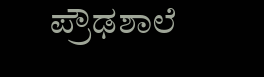ಪ್ರೌಢಶಾಲೆ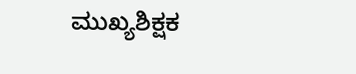ಮುಖ್ಯಶಿಕ್ಷಕ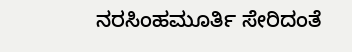ನರಸಿಂಹಮೂರ್ತಿ ಸೇರಿದಂತೆ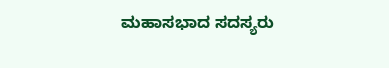ಮಹಾಸಭಾದ ಸದಸ್ಯರು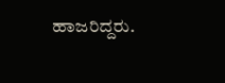ಹಾಜರಿದ್ದರು.